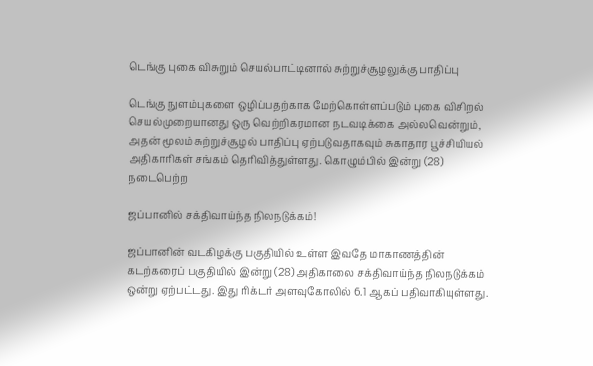டெங்கு புகை விசுறும் செயல்பாட்டினால் சுற்றுச்சூழலுக்கு பாதிப்பு

டெங்கு நுளம்புகளை ஒழிப்பதற்காக மேற்கொள்ளப்படும் புகை விசிறல் செயல்முறையானது ஒரு வெற்றிகரமான நடவடிக்கை அல்லவென்றும், அதன் மூலம் சுற்றுச்சூழல் பாதிப்பு ஏற்படுவதாகவும் சுகாதார பூச்சியியல் அதிகாரிகள் சங்கம் தெரிவித்துள்ளது. கொழும்பில் இன்று (28) நடைபெற்ற

ஜப்பானில் சக்திவாய்ந்த நிலநடுக்கம்!

ஜப்பானின் வடகிழக்கு பகுதியில் உள்ள இவதே மாகாணத்தின் கடற்கரைப் பகுதியில் இன்று (28) அதிகாலை சக்திவாய்ந்த நிலநடுக்கம் ஒன்று ஏற்பட்டது. இது ரிக்டர் அளவுகோலில் 6.1 ஆகப் பதிவாகியுள்ளது.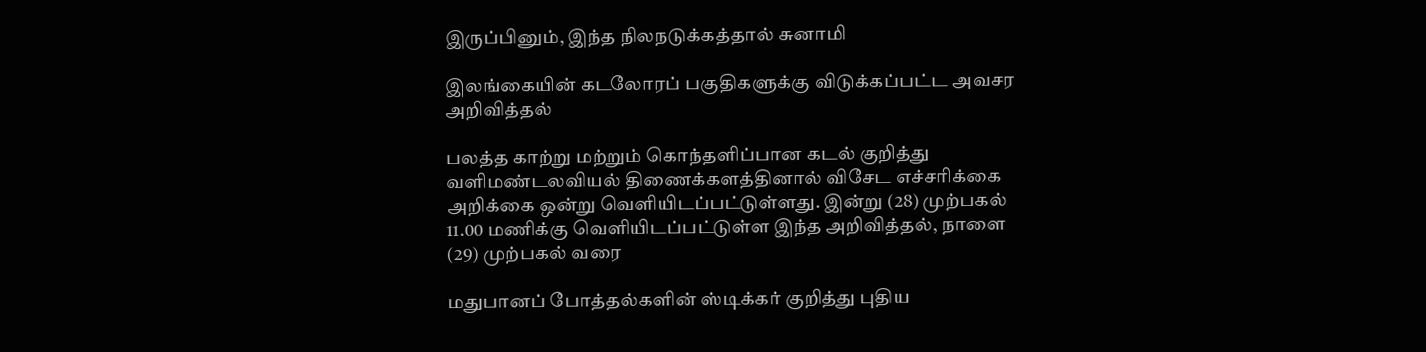இருப்பினும், இந்த நிலநடுக்கத்தால் சுனாமி

இலங்கையின் கடலோரப் பகுதிகளுக்கு விடுக்கப்பட்ட அவசர அறிவித்தல்

பலத்த காற்று மற்றும் கொந்தளிப்பான கடல் குறித்து வளிமண்டலவியல் திணைக்களத்தினால் விசேட எச்சரிக்கை அறிக்கை ஒன்று வௌியிடப்பட்டுள்ளது. இன்று (28) முற்பகல் 11.00 மணிக்கு வெளியிடப்பட்டுள்ள இந்த அறிவித்தல், நாளை (29) முற்பகல் வரை

மதுபானப் போத்தல்களின் ஸ்டிக்கர் குறித்து புதிய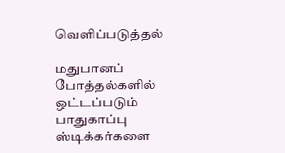வெளிப்படுத்தல்

மதுபானப் போத்தல்களில் ஒட்டப்படும் பாதுகாப்பு ஸ்டிக்கர்களை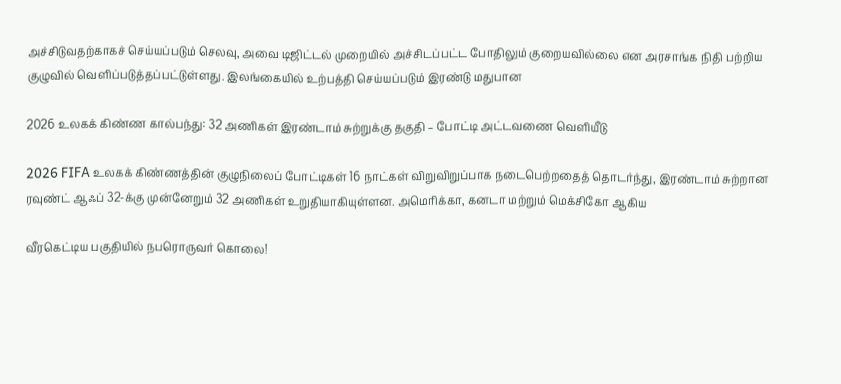அச்சிடுவதற்காகச் செய்யப்படும் செலவு, அவை டிஜிட்டல் முறையில் அச்சிடப்பட்ட போதிலும் குறையவில்லை என அரசாங்க நிதி பற்றிய குழுவில் வெளிப்படுத்தப்பட்டுள்ளது. இலங்கையில் உற்பத்தி செய்யப்படும் இரண்டு மதுபான

2026 உலகக் கிண்ண கால்பந்து: 32 அணிகள் இரண்டாம் சுற்றுக்கு தகுதி – போட்டி அட்டவணை வெளியீடு

2026 FIFA உலகக் கிண்ணத்தின் குழுநிலைப் போட்டிகள் 16 நாட்கள் விறுவிறுப்பாக நடைபெற்றதைத் தொடர்ந்து, இரண்டாம் சுற்றான ரவுண்ட் ஆஃப் 32-க்கு முன்னேறும் 32 அணிகள் உறுதியாகியுள்ளன. அமெரிக்கா, கனடா மற்றும் மெக்சிகோ ஆகிய

வீரகெட்டிய பகுதியில் நபரொருவர் கொலை!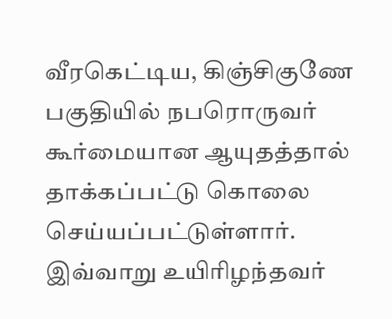வீரகெட்டிய, கிஞ்சிகுணே பகுதியில் நபரொருவர் கூர்மையான ஆயுதத்தால் தாக்கப்பட்டு கொலை செய்யப்பட்டுள்ளார். இவ்வாறு உயிரிழந்தவர்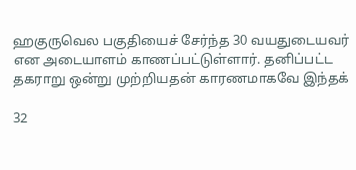ஹகுருவெல பகுதியைச் சேர்ந்த 30 வயதுடையவர் என அடையாளம் காணப்பட்டுள்ளார். தனிப்பட்ட தகராறு ஒன்று முற்றியதன் காரணமாகவே இந்தக்

32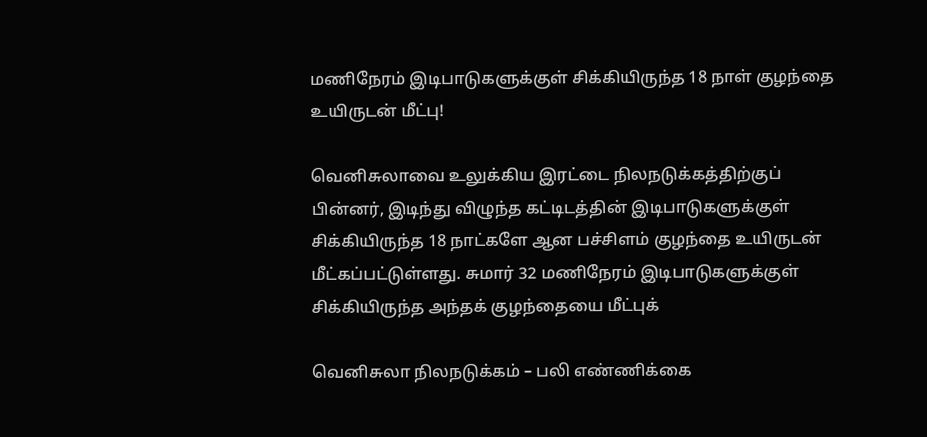மணிநேரம் இடிபாடுகளுக்குள் சிக்கியிருந்த 18 நாள் குழந்தை உயிருடன் மீட்பு!

வெனிசுலாவை உலுக்கிய இரட்டை நிலநடுக்கத்திற்குப் பின்னர், இடிந்து விழுந்த கட்டிடத்தின் இடிபாடுகளுக்குள் சிக்கியிருந்த 18 நாட்களே ஆன பச்சிளம் குழந்தை உயிருடன் மீட்கப்பட்டுள்ளது. சுமார் 32 மணிநேரம் இடிபாடுகளுக்குள் சிக்கியிருந்த அந்தக் குழந்தையை மீட்புக்

வெனிசுலா நிலநடுக்கம் – பலி எண்ணிக்கை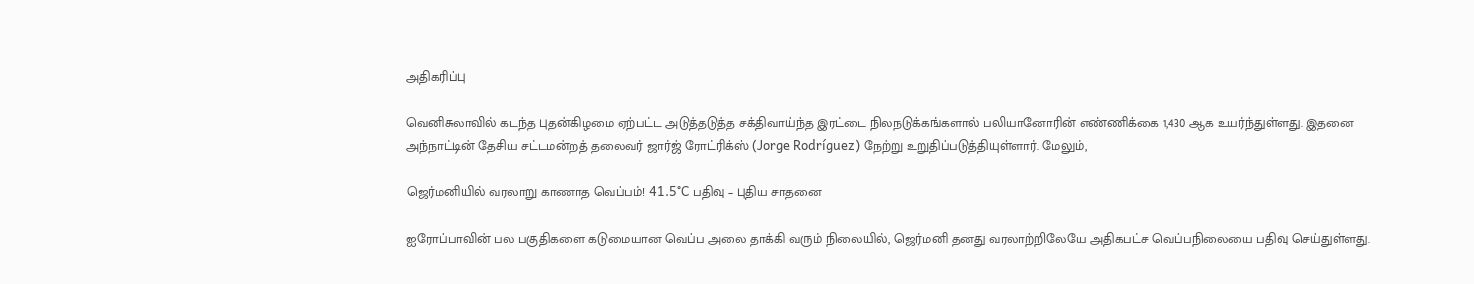அதிகரிப்பு

வெனிசுலாவில் கடந்த புதன்கிழமை ஏற்பட்ட அடுத்தடுத்த சக்திவாய்ந்த இரட்டை நிலநடுக்கங்களால் பலியானோரின் எண்ணிக்கை 1,430 ஆக உயர்ந்துள்ளது. இதனை அந்நாட்டின் தேசிய சட்டமன்றத் தலைவர் ஜார்ஜ் ரோட்ரிக்ஸ் (Jorge Rodríguez) நேற்று உறுதிப்படுத்தியுள்ளார். மேலும்,

ஜெர்மனியில் வரலாறு காணாத வெப்பம்! 41.5°C பதிவு – புதிய சாதனை

ஐரோப்பாவின் பல பகுதிகளை கடுமையான வெப்ப அலை தாக்கி வரும் நிலையில், ஜெர்மனி தனது வரலாற்றிலேயே அதிகபட்ச வெப்பநிலையை பதிவு செய்துள்ளது.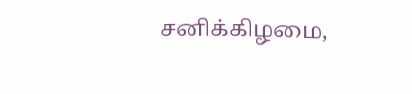சனிக்கிழமை,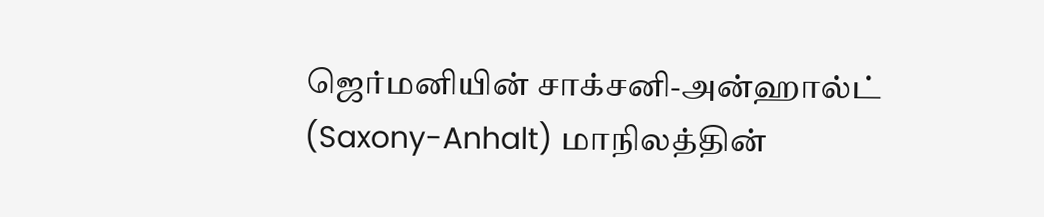ஜெர்மனியின் சாக்சனி-அன்ஹால்ட் (Saxony-Anhalt) மாநிலத்தின்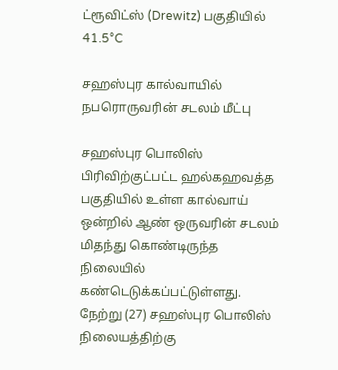ட்ரூவிட்ஸ் (Drewitz) பகுதியில் 41.5°C

சஹஸ்புர கால்வாயில் நபரொருவரின் சடலம் மீட்பு

சஹஸ்புர பொலிஸ் பிரிவிற்குட்பட்ட ஹல்கஹவத்த பகுதியில் உள்ள கால்வாய் ஒன்றில் ஆண் ஒருவரின் சடலம் மிதந்து கொண்டிருந்த நிலையில் கண்டெடுக்கப்பட்டுள்ளது. நேற்று (27) சஹஸ்புர பொலிஸ் நிலையத்திற்கு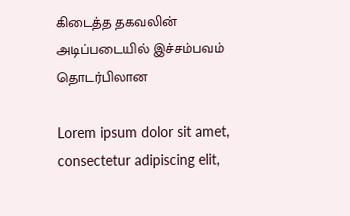கிடைத்த தகவலின் அடிப்படையில் இச்சம்பவம் தொடர்பிலான

Lorem ipsum dolor sit amet, consectetur adipiscing elit,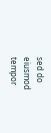sed do eiusmod tempor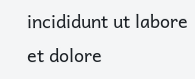incididunt ut labore et dolore